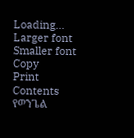Loading...
Larger font
Smaller font
Copy
Print
Contents
የወንጌል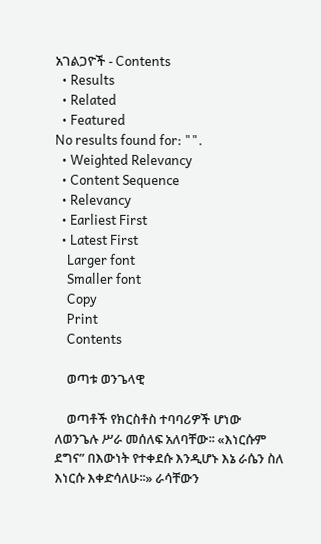አገልጋዮች - Contents
  • Results
  • Related
  • Featured
No results found for: "".
  • Weighted Relevancy
  • Content Sequence
  • Relevancy
  • Earliest First
  • Latest First
    Larger font
    Smaller font
    Copy
    Print
    Contents

    ወጣቱ ወንጌላዊ

    ወጣቶች የክርስቶስ ተባባሪዎች ሆነው ለወንጌሉ ሥራ መሰለፍ አለባቸው፡፡ «እነርሱም ደግና” በእውነት የተቀደሱ እንዲሆኑ እኔ ራሴን ስለ እነርሱ እቀድሳለሁ፡፡» ራሳቸውን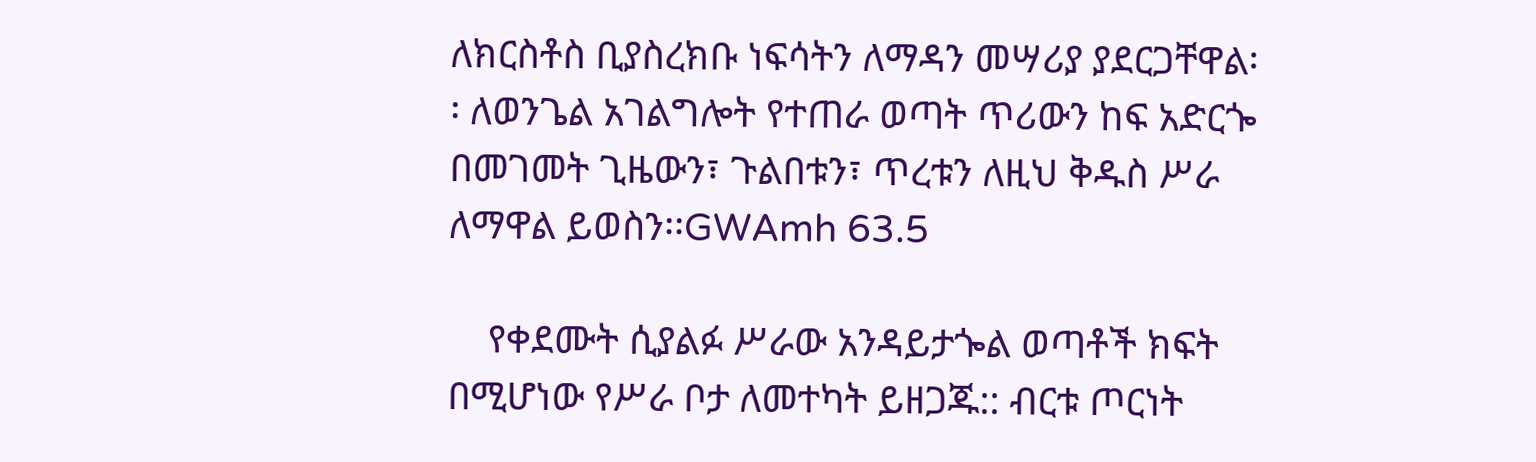ለክርስቶስ ቢያስረክቡ ነፍሳትን ለማዳን መሣሪያ ያደርጋቸዋል፡፡ ለወንጌል አገልግሎት የተጠራ ወጣት ጥሪውን ከፍ አድርጐ በመገመት ጊዜውን፣ ጉልበቱን፣ ጥረቱን ለዚህ ቅዱስ ሥራ ለማዋል ይወስን፡፡GWAmh 63.5

    የቀደሙት ሲያልፉ ሥራው አንዳይታጐል ወጣቶች ክፍት በሚሆነው የሥራ ቦታ ለመተካት ይዘጋጁ:: ብርቱ ጦርነት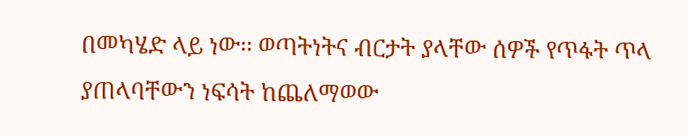በመካሄድ ላይ ነው፡፡ ወጣትነትና ብርታት ያላቸው ሰዎች የጥፋት ጥላ ያጠላባቸውን ነፍሳት ከጨለማወው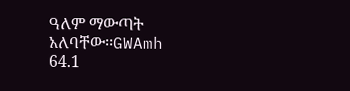ዓለም ማውጣት አለባቸው፡፡GWAmh 64.1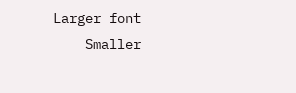Larger font
    Smaller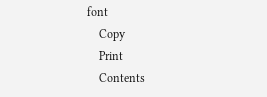font
    Copy
    Print
    Contents